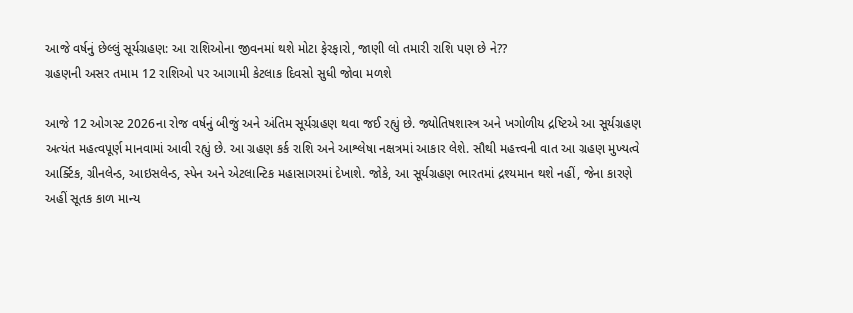આજે વર્ષનું છેલ્લું સૂર્યગ્રહણ: આ રાશિઓના જીવનમાં થશે મોટા ફેરફારો, જાણી લો તમારી રાશિ પણ છે ને??
ગ્રહણની અસર તમામ 12 રાશિઓ પર આગામી કેટલાક દિવસો સુધી જોવા મળશે

આજે 12 ઓગસ્ટ 2026ના રોજ વર્ષનું બીજું અને અંતિમ સૂર્યગ્રહણ થવા જઈ રહ્યું છે. જ્યોતિષશાસ્ત્ર અને ખગોળીય દ્રષ્ટિએ આ સૂર્યગ્રહણ અત્યંત મહત્વપૂર્ણ માનવામાં આવી રહ્યું છે. આ ગ્રહણ કર્ક રાશિ અને આશ્લેષા નક્ષત્રમાં આકાર લેશે. સૌથી મહત્ત્વની વાત આ ગ્રહણ મુખ્યત્વે આર્ક્ટિક, ગ્રીનલેન્ડ, આઇસલેન્ડ, સ્પેન અને એટલાન્ટિક મહાસાગરમાં દેખાશે. જોકે, આ સૂર્યગ્રહણ ભારતમાં દ્રશ્યમાન થશે નહીં, જેના કારણે અહીં સૂતક કાળ માન્ય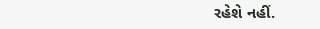રહેશે નહીં.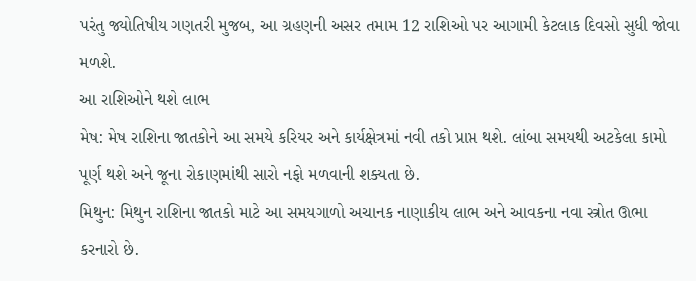પરંતુ જ્યોતિષીય ગણતરી મુજબ, આ ગ્રહણની અસર તમામ 12 રાશિઓ પર આગામી કેટલાક દિવસો સુધી જોવા મળશે.
આ રાશિઓને થશે લાભ
મેષ: મેષ રાશિના જાતકોને આ સમયે કરિયર અને કાર્યક્ષેત્રમાં નવી તકો પ્રાપ્ત થશે. લાંબા સમયથી અટકેલા કામો પૂર્ણ થશે અને જૂના રોકાણમાંથી સારો નફો મળવાની શક્યતા છે.
મિથુન: મિથુન રાશિના જાતકો માટે આ સમયગાળો અચાનક નાણાકીય લાભ અને આવકના નવા સ્ત્રોત ઊભા કરનારો છે.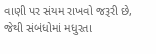વાણી પર સંયમ રાખવો જરૂરી છે, જેથી સંબંધોમાં મધુરતા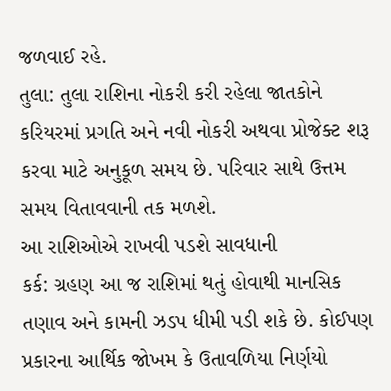જળવાઈ રહે.
તુલા: તુલા રાશિના નોકરી કરી રહેલા જાતકોને કરિયરમાં પ્રગતિ અને નવી નોકરી અથવા પ્રોજેક્ટ શરૂ કરવા માટે અનુકૂળ સમય છે. પરિવાર સાથે ઉત્તમ સમય વિતાવવાની તક મળશે.
આ રાશિઓએ રાખવી પડશે સાવધાની
કર્ક: ગ્રહણ આ જ રાશિમાં થતું હોવાથી માનસિક તણાવ અને કામની ઝડપ ધીમી પડી શકે છે. કોઈપણ પ્રકારના આર્થિક જોખમ કે ઉતાવળિયા નિર્ણયો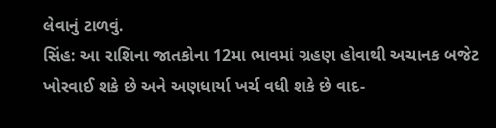લેવાનું ટાળવું.
સિંહ: આ રાશિના જાતકોના 12મા ભાવમાં ગ્રહણ હોવાથી અચાનક બજેટ ખોરવાઈ શકે છે અને અણધાર્યા ખર્ચ વધી શકે છે વાદ-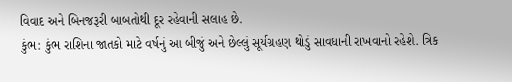વિવાદ અને બિનજરૂરી બાબતોથી દૂર રહેવાની સલાહ છે.
કુંભ: કુંભ રાશિના જાતકો માટે વર્ષનું આ બીજું અને છેલ્લું સૂર્યગ્રહણ થોડું સાવધાની રાખવાનો રહેશે. ત્રિક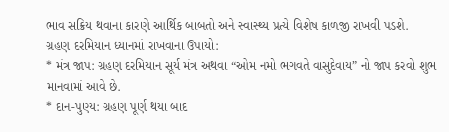ભાવ સક્રિય થવાના કારણે આર્થિક બાબતો અને સ્વાસ્થ્ય પ્રત્યે વિશેષ કાળજી રાખવી પડશે.
ગ્રહણ દરમિયાન ધ્યાનમાં રાખવાના ઉપાયો:
* મંત્ર જાપ: ગ્રહણ દરમિયાન સૂર્ય મંત્ર અથવા “ઓમ નમો ભગવતે વાસુદેવાય” નો જાપ કરવો શુભ માનવામાં આવે છે.
* દાન-પુણ્ય: ગ્રહણ પૂર્ણ થયા બાદ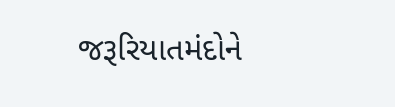જરૂરિયાતમંદોને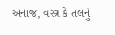અનાજ, વસ્ત્ર કે તલનું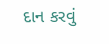દાન કરવું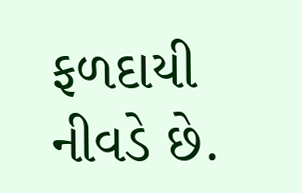ફળદાયી નીવડે છે.